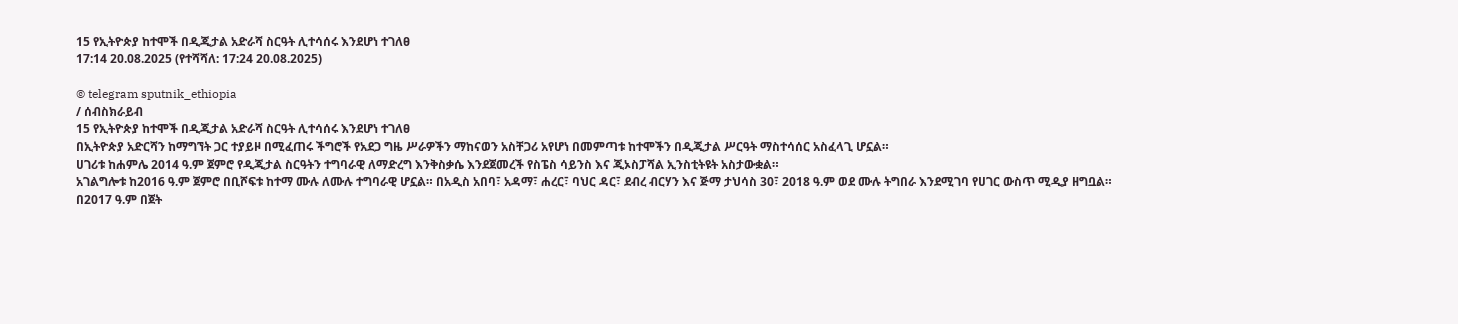15 የኢትዮጵያ ከተሞች በዲጂታል አድራሻ ስርዓት ሊተሳሰሩ እንደሆነ ተገለፀ
17:14 20.08.2025 (የተሻሻለ: 17:24 20.08.2025)

© telegram sputnik_ethiopia
/ ሰብስክራይብ
15 የኢትዮጵያ ከተሞች በዲጂታል አድራሻ ስርዓት ሊተሳሰሩ እንደሆነ ተገለፀ
በኢትዮጵያ አድርሻን ከማግኘት ጋር ተያይዞ በሚፈጠሩ ችግሮች የአደጋ ግዜ ሥራዎችን ማከናወን አስቸጋሪ አየሆነ በመምጣቱ ከተሞችን በዲጂታል ሥርዓት ማስተሳሰር አስፈላጊ ሆኗል።
ሀገሪቱ ከሐምሌ 2014 ዓ.ም ጀምሮ የዲጂታል ስርዓትን ተግባራዊ ለማድረግ እንቅስቃሴ እንደጀመረች የስፔስ ሳይንስ እና ጂኦስፓሻል ኢንስቲትዩት አስታውቋል።
አገልግሎቱ ከ2016 ዓ.ም ጀምሮ በቢሾፍቱ ከተማ ሙሉ ለሙሉ ተግባራዊ ሆኗል። በአዲስ አበባ፣ አዳማ፣ ሐረር፣ ባህር ዳር፣ ደብረ ብርሃን እና ጅማ ታህሳስ 30፣ 2018 ዓ.ም ወደ ሙሉ ትግበራ እንደሚገባ የሀገር ውስጥ ሚዲያ ዘግቧል።
በ2017 ዓ.ም በጀት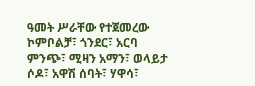ዓመት ሥራቸው የተጀመረው ኮምቦልቻ፣ ጎንደር፣ አርባ ምንጭ፣ ሚዛን አማን፣ ወላይታ ሶዶ፣ አዋሽ ሰባት፣ ሃዋሳ፣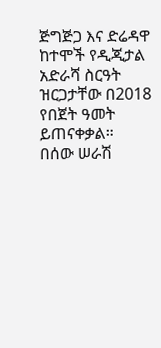ጅግጅጋ እና ድሬዳዋ ከተሞች የዲጂታል አድራሻ ስርዓት ዝርጋታቸው በ2018 የበጀት ዓመት ይጠናቀቃል።
በሰው ሠራሽ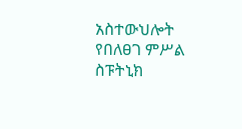አስተውህሎት የበለፀገ ምሥል
ስፑትኒክ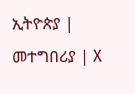ኢትዮጵያ | መተግበሪያ | X